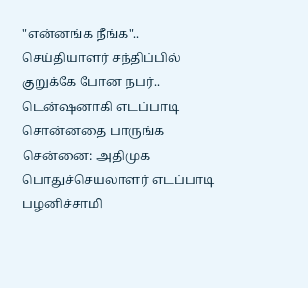"என்னங்க நீங்க".. செய்தியாளர் சந்திப்பில் குறுக்கே போன நபர்.. டென்ஷனாகி எடப்பாடி சொன்னதை பாருங்க
சென்னை: அதிமுக பொதுச்செயலாளர் எடப்பாடி பழனிச்சாமி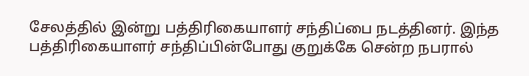சேலத்தில் இன்று பத்திரிகையாளர் சந்திப்பை நடத்தினர். இந்த பத்திரிகையாளர் சந்திப்பின்போது குறுக்கே சென்ற நபரால்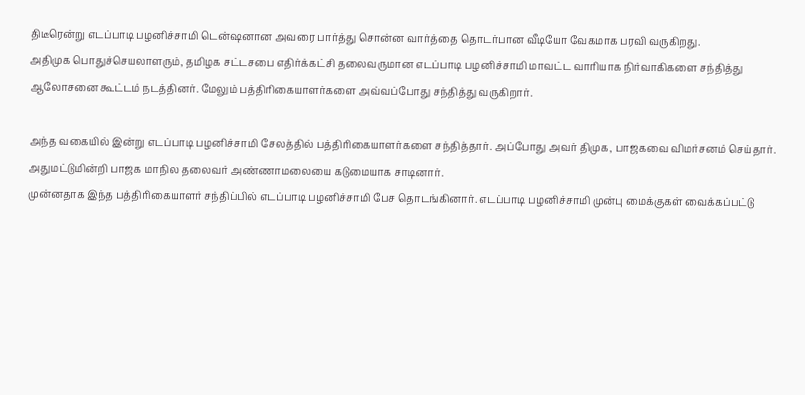திடீரென்று எடப்பாடி பழனிச்சாமி டென்ஷனான அவரை பார்த்து சொன்ன வார்த்தை தொடர்பான வீடியோ வேகமாக பரவி வருகிறது.
அதிமுக பொதுச்செயலாளரும், தமிழக சட்டசபை எதிர்க்கட்சி தலைவருமான எடப்பாடி பழனிச்சாமி மாவட்ட வாரியாக நிர்வாகிகளை சந்தித்து ஆலோசனை கூட்டம் நடத்தினர். மேலும் பத்திரிகையாளர்களை அவ்வப்போது சந்தித்து வருகிறார்.

அந்த வகையில் இன்று எடப்பாடி பழனிச்சாமி சேலத்தில் பத்திரிகையாளர்களை சந்தித்தார். அப்போது அவர் திமுக, பாஜகவை விமர்சனம் செய்தார். அதுமட்டுமின்றி பாஜக மாநில தலைவர் அண்ணாமலையை கடுமையாக சாடினார்.
முன்னதாக இந்த பத்திரிகையாளர் சந்திப்பில் எடப்பாடி பழனிச்சாமி பேச தொடங்கினார். எடப்பாடி பழனிச்சாமி முன்பு மைக்குகள் வைக்கப்பட்டு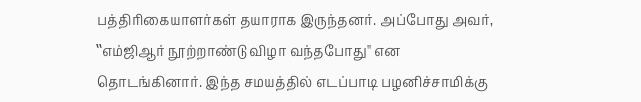பத்திரிகையாளர்கள் தயாராக இருந்தனர். அப்போது அவர், ‛‛எம்ஜிஆர் நூற்றாண்டு விழா வந்தபோது'' என தொடங்கினார். இந்த சமயத்தில் எடப்பாடி பழனிச்சாமிக்கு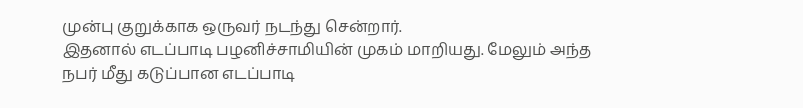முன்பு குறுக்காக ஒருவர் நடந்து சென்றார்.
இதனால் எடப்பாடி பழனிச்சாமியின் முகம் மாறியது. மேலும் அந்த நபர் மீது கடுப்பான எடப்பாடி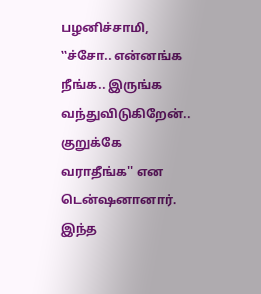பழனிச்சாமி, ‛‛ச்சோ.. என்னங்க நீங்க.. இருங்க வந்துவிடுகிறேன்.. குறுக்கே வராதீங்க'' என டென்ஷனானார். இந்த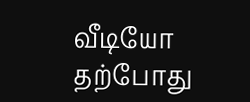வீடியோ தற்போது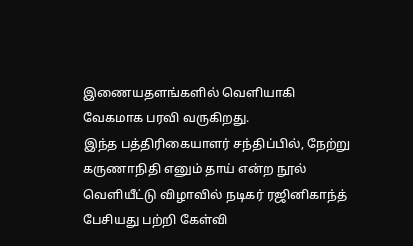இணையதளங்களில் வெளியாகி வேகமாக பரவி வருகிறது.
இந்த பத்திரிகையாளர் சந்திப்பில், நேற்று கருணாநிதி எனும் தாய் என்ற நூல் வெளியீட்டு விழாவில் நடிகர் ரஜினிகாந்த் பேசியது பற்றி கேள்வி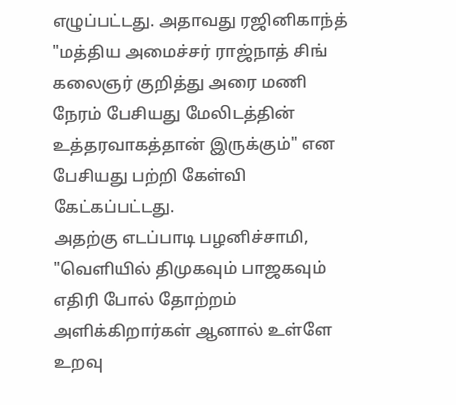எழுப்பட்டது. அதாவது ரஜினிகாந்த் "மத்திய அமைச்சர் ராஜ்நாத் சிங் கலைஞர் குறித்து அரை மணி நேரம் பேசியது மேலிடத்தின் உத்தரவாகத்தான் இருக்கும்" என பேசியது பற்றி கேள்வி கேட்கப்பட்டது.
அதற்கு எடப்பாடி பழனிச்சாமி, "வெளியில் திமுகவும் பாஜகவும் எதிரி போல் தோற்றம் அளிக்கிறார்கள் ஆனால் உள்ளே உறவு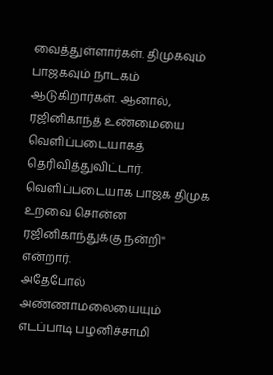வைத்துள்ளார்கள். திமுகவும் பாஜகவும் நாடகம் ஆடுகிறார்கள். ஆனால், ரஜினிகாந்த் உண்மையை வெளிப்படையாகத் தெரிவித்துவிட்டார். வெளிப்படையாக பாஜக திமுக உறவை சொன்ன ரஜினிகாந்துக்கு நன்றி'' என்றார்.
அதேபோல் அண்ணாமலையையும் எடப்பாடி பழனிச்சாமி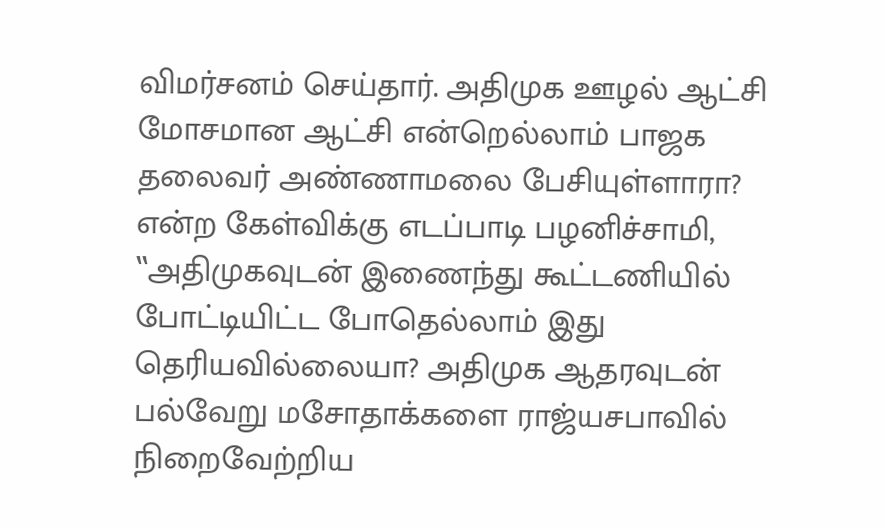விமர்சனம் செய்தார். அதிமுக ஊழல் ஆட்சி மோசமான ஆட்சி என்றெல்லாம் பாஜக தலைவர் அண்ணாமலை பேசியுள்ளாரா? என்ற கேள்விக்கு எடப்பாடி பழனிச்சாமி, ‛‛அதிமுகவுடன் இணைந்து கூட்டணியில் போட்டியிட்ட போதெல்லாம் இது தெரியவில்லையா? அதிமுக ஆதரவுடன் பல்வேறு மசோதாக்களை ராஜ்யசபாவில் நிறைவேற்றிய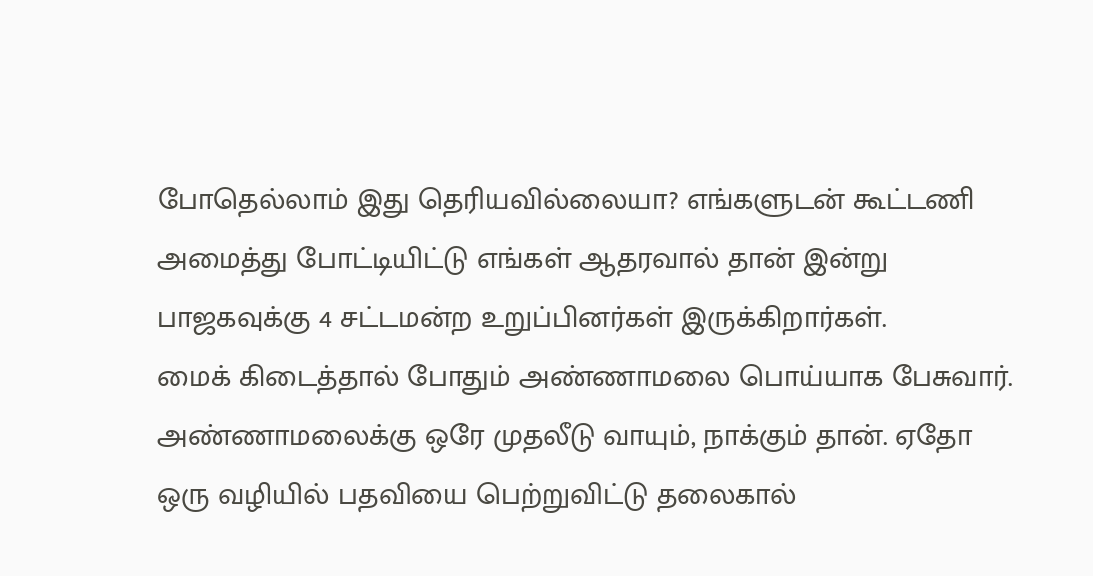போதெல்லாம் இது தெரியவில்லையா? எங்களுடன் கூட்டணி அமைத்து போட்டியிட்டு எங்கள் ஆதரவால் தான் இன்று பாஜகவுக்கு 4 சட்டமன்ற உறுப்பினர்கள் இருக்கிறார்கள்.
மைக் கிடைத்தால் போதும் அண்ணாமலை பொய்யாக பேசுவார். அண்ணாமலைக்கு ஒரே முதலீடு வாயும், நாக்கும் தான். ஏதோ ஒரு வழியில் பதவியை பெற்றுவிட்டு தலைகால்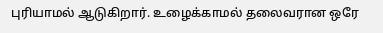புரியாமல் ஆடுகிறார். உழைக்காமல் தலைவரான ஒரே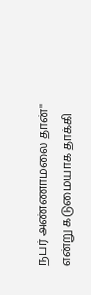நபர் அண்ணாமலை தான்'' என்று கடுமையாக தாக்கி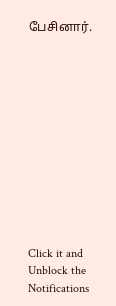பேசினார்.












Click it and Unblock the Notifications